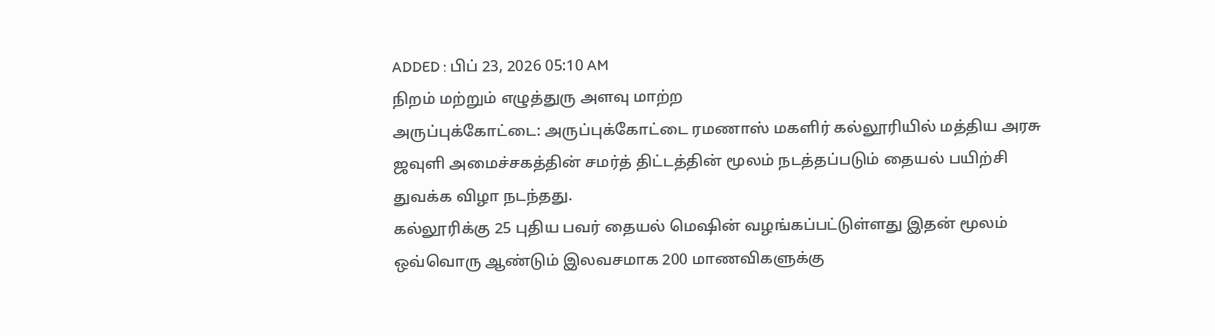ADDED : பிப் 23, 2026 05:10 AM
நிறம் மற்றும் எழுத்துரு அளவு மாற்ற
அருப்புக்கோட்டை: அருப்புக்கோட்டை ரமணாஸ் மகளிர் கல்லூரியில் மத்திய அரசு ஜவுளி அமைச்சகத்தின் சமர்த் திட்டத்தின் மூலம் நடத்தப்படும் தையல் பயிற்சி துவக்க விழா நடந்தது.
கல்லூரிக்கு 25 புதிய பவர் தையல் மெஷின் வழங்கப்பட்டுள்ளது இதன் மூலம் ஒவ்வொரு ஆண்டும் இலவசமாக 200 மாணவிகளுக்கு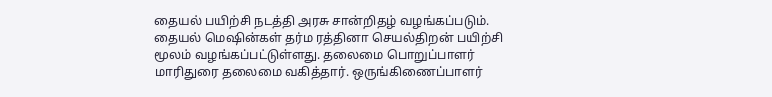தையல் பயிற்சி நடத்தி அரசு சான்றிதழ் வழங்கப்படும்.
தையல் மெஷின்கள் தர்ம ரத்தினா செயல்திறன் பயிற்சி மூலம் வழங்கப்பட்டுள்ளது. தலைமை பொறுப்பாளர் மாரிதுரை தலைமை வகித்தார். ஒருங்கிணைப்பாளர்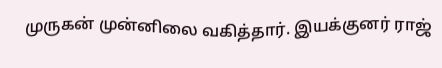முருகன் முன்னிலை வகித்தார். இயக்குனர் ராஜ்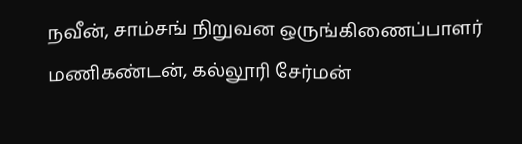நவீன், சாம்சங் நிறுவன ஒருங்கிணைப்பாளர் மணிகண்டன், கல்லூரி சேர்மன்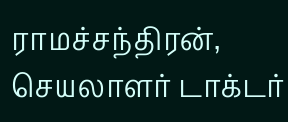ராமச்சந்திரன், செயலாளர் டாக்டர்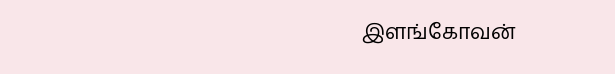இளங்கோவன்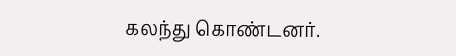கலந்து கொண்டனர்.